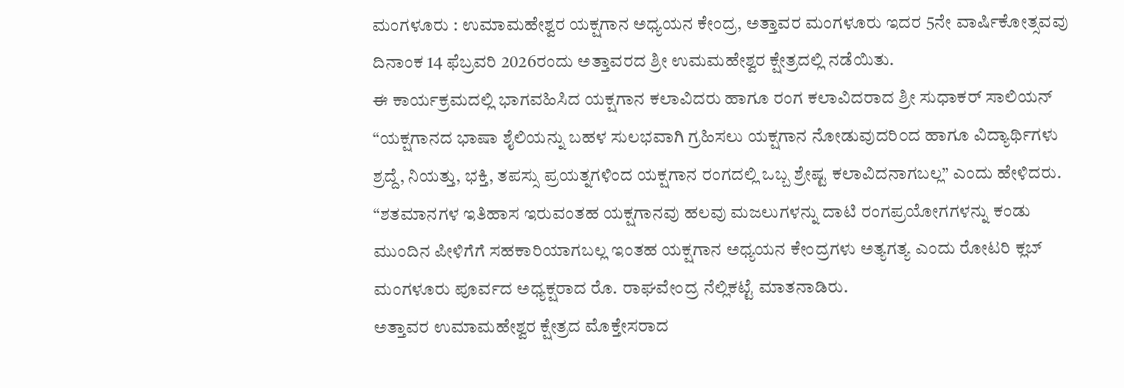ಮಂಗಳೂರು : ಉಮಾಮಹೇಶ್ವರ ಯಕ್ಷಗಾನ ಅಧ್ಯಯನ ಕೇಂದ್ರ, ಅತ್ತಾವರ ಮಂಗಳೂರು ಇದರ 5ನೇ ವಾರ್ಷಿಕೋತ್ಸವವು ದಿನಾಂಕ 14 ಫೆಬ್ರವರಿ 2026ರಂದು ಅತ್ತಾವರದ ಶ್ರೀ ಉಮಮಹೇಶ್ವರ ಕ್ಷೇತ್ರದಲ್ಲಿ ನಡೆಯಿತು.
ಈ ಕಾರ್ಯಕ್ರಮದಲ್ಲಿ ಭಾಗವಹಿಸಿದ ಯಕ್ಷಗಾನ ಕಲಾವಿದರು ಹಾಗೂ ರಂಗ ಕಲಾವಿದರಾದ ಶ್ರೀ ಸುಧಾಕರ್ ಸಾಲಿಯನ್ “ಯಕ್ಷಗಾನದ ಭಾಷಾ ಶೈಲಿಯನ್ನು ಬಹಳ ಸುಲಭವಾಗಿ ಗ್ರಹಿಸಲು ಯಕ್ಷಗಾನ ನೋಡುವುದರಿ೦ದ ಹಾಗೂ ವಿದ್ಯಾರ್ಥಿಗಳು ಶ್ರದ್ದೆ, ನಿಯತ್ತು, ಭಕ್ತಿ, ತಪಸ್ಸು ಪ್ರಯತ್ನಗಳಿಂದ ಯಕ್ಷಗಾನ ರಂಗದಲ್ಲಿ ಒಬ್ಬ ಶ್ರೇಷ್ಟ ಕಲಾವಿದನಾಗಬಲ್ಲ” ಎಂದು ಹೇಳಿದರು.
“ಶತಮಾನಗಳ ಇತಿಹಾಸ ಇರುವಂತಹ ಯಕ್ಷಗಾನವು ಹಲವು ಮಜಲುಗಳನ್ನು ದಾಟಿ ರಂಗಪ್ರಯೋಗಗಳನ್ನು ಕಂಡು ಮುಂದಿನ ಪೀಳಿಗೆಗೆ ಸಹಕಾರಿಯಾಗಬಲ್ಲ ಇಂತಹ ಯಕ್ಷಗಾನ ಅಧ್ಯಯನ ಕೇಂದ್ರಗಳು ಅತ್ಯಗತ್ಯ ಎಂದು ರೋಟರಿ ಕ್ಲಬ್ ಮಂಗಳೂರು ಪೂರ್ವದ ಅಧ್ಯಕ್ಷರಾದ ರೊ. ರಾಘವೇಂದ್ರ ನೆಲ್ಲಿಕಟ್ಟೆ ಮಾತನಾಡಿರು.
ಅತ್ತಾವರ ಉಮಾಮಹೇಶ್ವರ ಕ್ಷೇತ್ರದ ಮೊಕ್ತೇಸರಾದ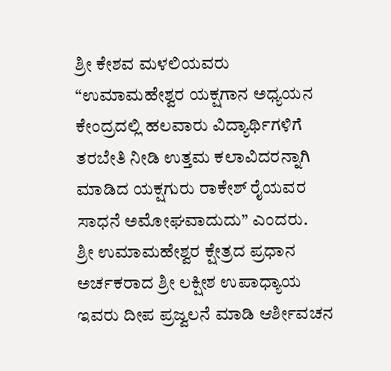ಶ್ರೀ ಕೇಶವ ಮಳಲಿಯವರು “ಉಮಾಮಹೇಶ್ವರ ಯಕ್ಷಗಾನ ಅಧ್ಯಯನ ಕೇಂದ್ರದಲ್ಲಿ ಹಲವಾರು ವಿದ್ಯಾರ್ಥಿಗಳಿಗೆ ತರಬೇತಿ ನೀಡಿ ಉತ್ತಮ ಕಲಾವಿದರನ್ನಾಗಿ ಮಾಡಿದ ಯಕ್ಷಗುರು ರಾಕೇಶ್ ರೈಯವರ ಸಾಧನೆ ಅಮೋಘವಾದುದು” ಎಂದರು.
ಶ್ರೀ ಉಮಾಮಹೇಶ್ವರ ಕ್ಷೇತ್ರದ ಪ್ರಧಾನ ಅರ್ಚಕರಾದ ಶ್ರೀ ಲಕ್ಷೀಶ ಉಪಾಧ್ಯಾಯ ಇವರು ದೀಪ ಪ್ರಜ್ವಲನೆ ಮಾಡಿ ಆರ್ಶೀವಚನ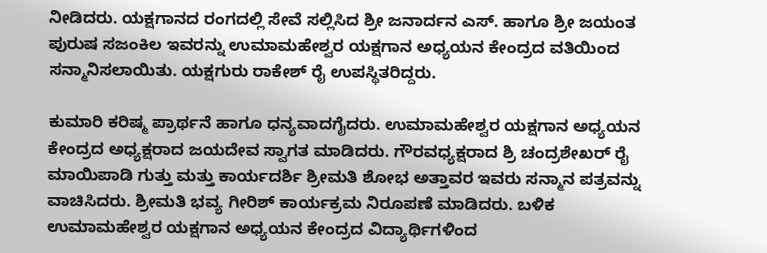ನೀಡಿದರು. ಯಕ್ಷಗಾನದ ರಂಗದಲ್ಲಿ ಸೇವೆ ಸಲ್ಲಿಸಿದ ಶ್ರೀ ಜನಾರ್ದನ ಎಸ್. ಹಾಗೂ ಶ್ರೀ ಜಯಂತ ಪುರುಷ ಸಜಂಕಿಲ ಇವರನ್ನು ಉಮಾಮಹೇಶ್ವರ ಯಕ್ಷಗಾನ ಅಧ್ಯಯನ ಕೇಂದ್ರದ ವತಿಯಿಂದ ಸನ್ಮಾನಿಸಲಾಯಿತು. ಯಕ್ಷಗುರು ರಾಕೇಶ್ ರೈ ಉಪಸ್ಥಿತರಿದ್ದರು.

ಕುಮಾರಿ ಕರಿಷ್ಮ ಪ್ರಾರ್ಥನೆ ಹಾಗೂ ಧನ್ಯವಾದಗೈದರು. ಉಮಾಮಹೇಶ್ವರ ಯಕ್ಷಗಾನ ಅಧ್ಯಯನ ಕೇಂದ್ರದ ಅಧ್ಯಕ್ಷರಾದ ಜಯದೇವ ಸ್ವಾಗತ ಮಾಡಿದರು. ಗೌರವಧ್ಯಕ್ಷರಾದ ಶ್ರಿ ಚಂದ್ರಶೇಖರ್ ರೈ ಮಾಯಿಪಾಡಿ ಗುತ್ತು ಮತ್ತು ಕಾರ್ಯದರ್ಶಿ ಶ್ರೀಮತಿ ಶೋಭ ಅತ್ತಾವರ ಇವರು ಸನ್ಮಾನ ಪತ್ರವನ್ನು ವಾಚಿಸಿದರು. ಶ್ರೀಮತಿ ಭವ್ಯ ಗೀರಿಶ್ ಕಾರ್ಯಕ್ರಮ ನಿರೂಪಣೆ ಮಾಡಿದರು. ಬಳಿಕ ಉಮಾಮಹೇಶ್ವರ ಯಕ್ಷಗಾನ ಅಧ್ಯಯನ ಕೇಂದ್ರದ ವಿದ್ಯಾರ್ಥಿಗಳಿಂದ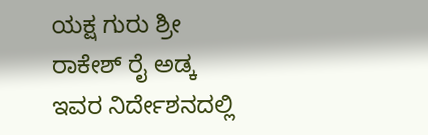ಯಕ್ಷ ಗುರು ಶ್ರೀ ರಾಕೇಶ್ ರೈ ಅಡ್ಕ ಇವರ ನಿರ್ದೇಶನದಲ್ಲಿ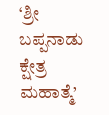‘ಶ್ರೀ ಬಪ್ಪನಾಡು ಕ್ಷೇತ್ರ ಮಹಾತ್ಮೆ’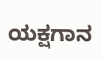ಯಕ್ಷಗಾನ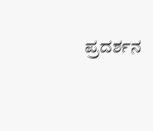ಪ್ರದರ್ಶನ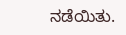ನಡೆಯಿತು.